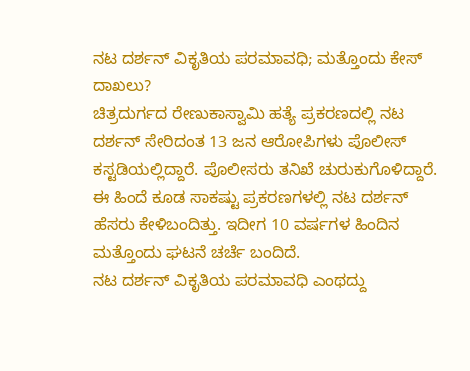ನಟ ದರ್ಶನ್ ವಿಕೃತಿಯ ಪರಮಾವಧಿ; ಮತ್ತೊಂದು ಕೇಸ್ ದಾಖಲು?
ಚಿತ್ರದುರ್ಗದ ರೇಣುಕಾಸ್ವಾಮಿ ಹತ್ಯೆ ಪ್ರಕರಣದಲ್ಲಿ ನಟ ದರ್ಶನ್ ಸೇರಿದಂತ 13 ಜನ ಆರೋಪಿಗಳು ಪೊಲೀಸ್ ಕಸ್ಟಡಿಯಲ್ಲಿದ್ದಾರೆ. ಪೊಲೀಸರು ತನಿಖೆ ಚುರುಕುಗೊಳಿದ್ದಾರೆ. ಈ ಹಿಂದೆ ಕೂಡ ಸಾಕಷ್ಟು ಪ್ರಕರಣಗಳಲ್ಲಿ ನಟ ದರ್ಶನ್ ಹೆಸರು ಕೇಳಿಬಂದಿತ್ತು. ಇದೀಗ 10 ವರ್ಷಗಳ ಹಿಂದಿನ ಮತ್ತೊಂದು ಘಟನೆ ಚರ್ಚೆ ಬಂದಿದೆ.
ನಟ ದರ್ಶನ್ ವಿಕೃತಿಯ ಪರಮಾವಧಿ ಎಂಥದ್ದು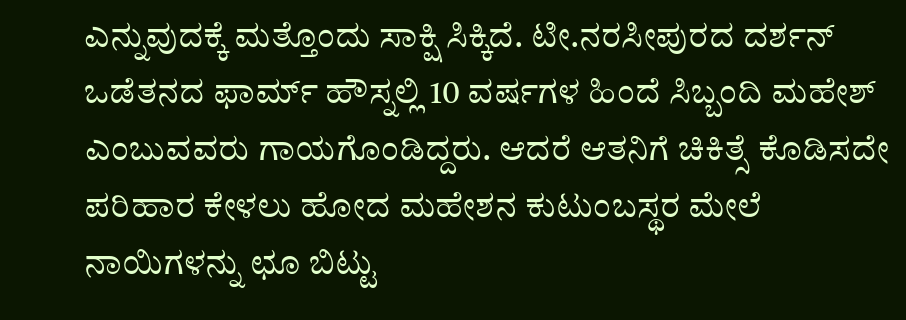ಎನ್ನುವುದಕ್ಕೆ ಮತ್ತೊಂದು ಸಾಕ್ಷಿ ಸಿಕ್ಕಿದೆ. ಟೀ.ನರಸೀಪುರದ ದರ್ಶನ್ ಒಡೆತನದ ಫಾರ್ಮ್ ಹೌಸ್ನಲ್ಲಿ 10 ವರ್ಷಗಳ ಹಿಂದೆ ಸಿಬ್ಬಂದಿ ಮಹೇಶ್ ಎಂಬುವವರು ಗಾಯಗೊಂಡಿದ್ದರು. ಆದರೆ ಆತನಿಗೆ ಚಿಕಿತ್ಸೆ ಕೊಡಿಸದೇ ಪರಿಹಾರ ಕೇಳಲು ಹೋದ ಮಹೇಶನ ಕುಟುಂಬಸ್ಥರ ಮೇಲೆ ನಾಯಿಗಳನ್ನು ಛೂ ಬಿಟ್ಟು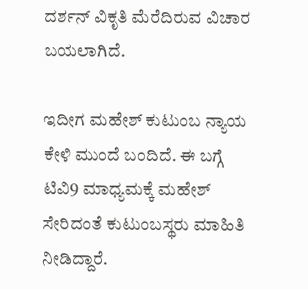ದರ್ಶನ್ ವಿಕೃತಿ ಮೆರೆದಿರುವ ವಿಚಾರ ಬಯಲಾಗಿದೆ.

ಇದೀಗ ಮಹೇಶ್ ಕುಟುಂಬ ನ್ಯಾಯ ಕೇಳಿ ಮುಂದೆ ಬಂದಿದೆ. ಈ ಬಗ್ಗೆ ಟಿವಿ9 ಮಾಧ್ಯಮಕ್ಕೆ ಮಹೇಶ್ ಸೇರಿದಂತೆ ಕುಟುಂಬಸ್ಥರು ಮಾಹಿತಿ ನೀಡಿದ್ದಾರೆ.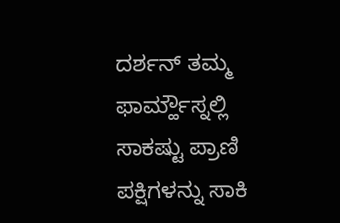ದರ್ಶನ್ ತಮ್ಮ ಫಾರ್ಮ್ಹೌಸ್ನಲ್ಲಿ ಸಾಕಷ್ಟು ಪ್ರಾಣಿ ಪಕ್ಷಿಗಳನ್ನು ಸಾಕಿ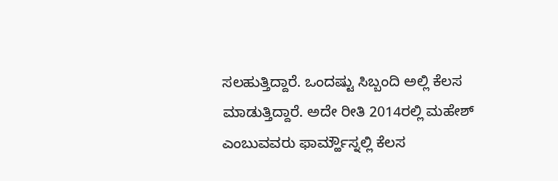ಸಲಹುತ್ತಿದ್ದಾರೆ. ಒಂದಷ್ಟು ಸಿಬ್ಬಂದಿ ಅಲ್ಲಿ ಕೆಲಸ ಮಾಡುತ್ತಿದ್ದಾರೆ. ಅದೇ ರೀತಿ 2014ರಲ್ಲಿ ಮಹೇಶ್ ಎಂಬುವವರು ಫಾರ್ಮ್ಹೌಸ್ನಲ್ಲಿ ಕೆಲಸ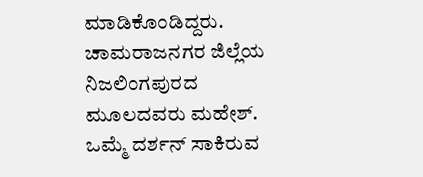ಮಾಡಿಕೊಂಡಿದ್ದರು. ಚಾಮರಾಜನಗರ ಜಿಲ್ಲೆಯ ನಿಜಲಿಂಗಪುರದ ಮೂಲದವರು ಮಹೇಶ್.
ಒಮ್ಮೆ ದರ್ಶನ್ ಸಾಕಿರುವ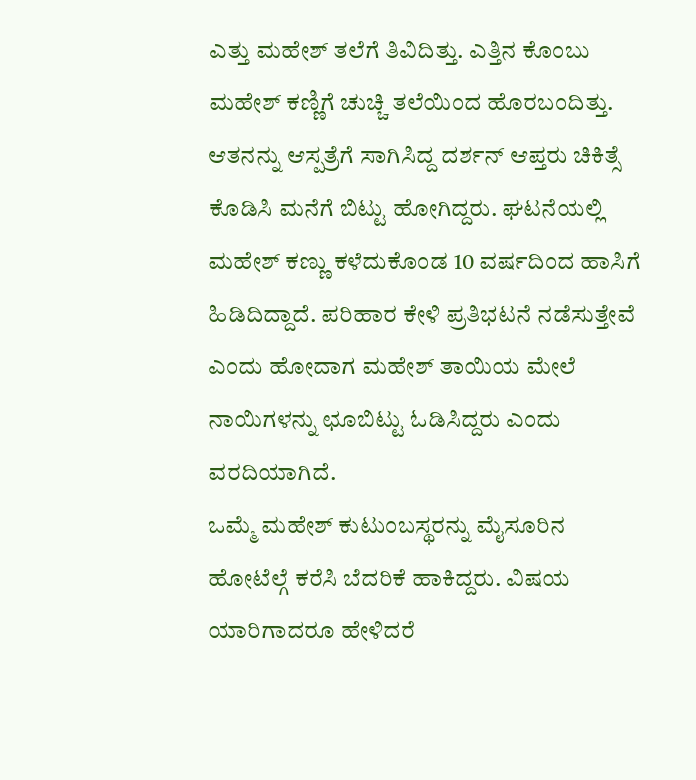ಎತ್ತು ಮಹೇಶ್ ತಲೆಗೆ ತಿವಿದಿತ್ತು. ಎತ್ತಿನ ಕೊಂಬು ಮಹೇಶ್ ಕಣ್ಣಿಗೆ ಚುಚ್ಚಿ ತಲೆಯಿಂದ ಹೊರಬಂದಿತ್ತು. ಆತನನ್ನು ಆಸ್ಪತ್ರೆಗೆ ಸಾಗಿಸಿದ್ದ ದರ್ಶನ್ ಆಪ್ತರು ಚಿಕಿತ್ಸೆ ಕೊಡಿಸಿ ಮನೆಗೆ ಬಿಟ್ಟು ಹೋಗಿದ್ದರು. ಘಟನೆಯಲ್ಲಿ ಮಹೇಶ್ ಕಣ್ಣು ಕಳೆದುಕೊಂಡ 10 ವರ್ಷದಿಂದ ಹಾಸಿಗೆ ಹಿಡಿದಿದ್ದಾದೆ. ಪರಿಹಾರ ಕೇಳಿ ಪ್ರತಿಭಟನೆ ನಡೆಸುತ್ತೇವೆ ಎಂದು ಹೋದಾಗ ಮಹೇಶ್ ತಾಯಿಯ ಮೇಲೆ ನಾಯಿಗಳನ್ನು ಛೂಬಿಟ್ಟು ಓಡಿಸಿದ್ದರು ಎಂದು ವರದಿಯಾಗಿದೆ.
ಒಮ್ಮೆ ಮಹೇಶ್ ಕುಟುಂಬಸ್ಥರನ್ನು ಮೈಸೂರಿನ ಹೋಟೆಲ್ಗೆ ಕರೆಸಿ ಬೆದರಿಕೆ ಹಾಕಿದ್ದರು. ವಿಷಯ ಯಾರಿಗಾದರೂ ಹೇಳಿದರೆ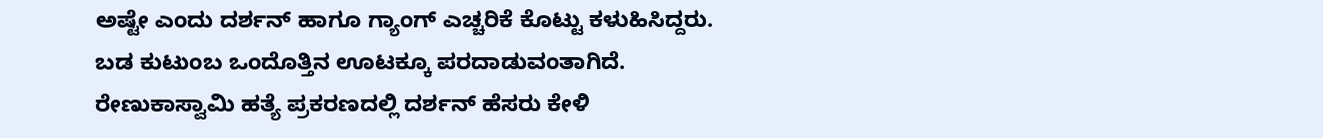ಅಷ್ಟೇ ಎಂದು ದರ್ಶನ್ ಹಾಗೂ ಗ್ಯಾಂಗ್ ಎಚ್ಚರಿಕೆ ಕೊಟ್ಟು ಕಳುಹಿಸಿದ್ದರು. ಬಡ ಕುಟುಂಬ ಒಂದೊತ್ತಿನ ಊಟಕ್ಕೂ ಪರದಾಡುವಂತಾಗಿದೆ. ರೇಣುಕಾಸ್ವಾಮಿ ಹತ್ಯೆ ಪ್ರಕರಣದಲ್ಲಿ ದರ್ಶನ್ ಹೆಸರು ಕೇಳಿ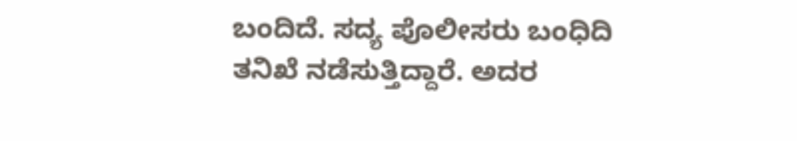ಬಂದಿದೆ. ಸದ್ಯ ಪೊಲೀಸರು ಬಂಧಿದಿ ತನಿಖೆ ನಡೆಸುತ್ತಿದ್ದಾರೆ. ಅದರ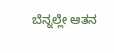ಬೆನ್ನಲ್ಲೇ ಆತನ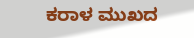ಕರಾಳ ಮುಖದ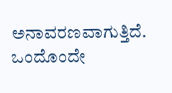ಅನಾವರಣವಾಗುತ್ತಿದೆ. ಒಂದೊಂದೇ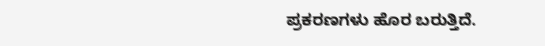ಪ್ರಕರಣಗಳು ಹೊರ ಬರುತ್ತಿದೆ.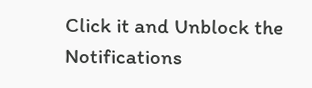Click it and Unblock the Notifications